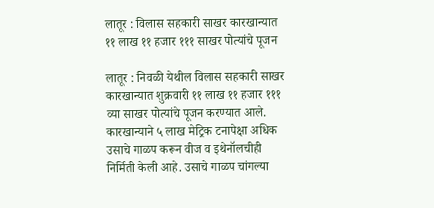लातूर : विलास सहकारी साखर कारखान्यात ११ लाख ११ हजार १११ साखर पोत्यांचे पूजन

लातूर : निवळी येथील विलास सहकारी साखर कारखान्यात शुक्रवारी ११ लाख ११ हजार १११ व्या साखर पोत्यांचे पूजन करण्यात आले. कारखान्याने ५ लाख मेट्रिक टनापेक्षा अधिक उसाचे गाळप करून वीज व इथेनॉलचीही निर्मिती केली आहे. उसाचे गाळप चांगल्या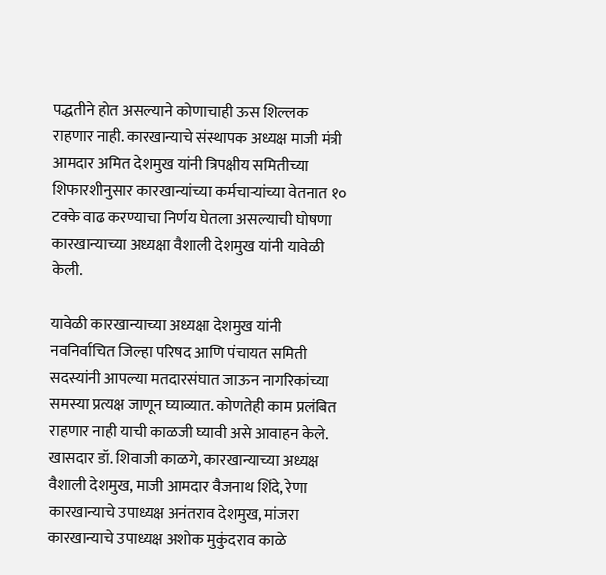पद्धतीने होत असल्याने कोणाचाही ऊस शिल्लक राहणार नाही. कारखान्याचे संस्थापक अध्यक्ष माजी मंत्री आमदार अमित देशमुख यांनी त्रिपक्षीय समितीच्या शिफारशीनुसार कारखान्यांच्या कर्मचाऱ्यांच्या वेतनात १० टक्के वाढ करण्याचा निर्णय घेतला असल्याची घोषणा कारखान्याच्या अध्यक्षा वैशाली देशमुख यांनी यावेळी केली.

यावेळी कारखान्याच्या अध्यक्षा देशमुख यांनी नवनिर्वाचित जिल्हा परिषद आणि पंचायत समिती सदस्यांनी आपल्या मतदारसंघात जाऊन नागरिकांच्या समस्या प्रत्यक्ष जाणून घ्याव्यात. कोणतेही काम प्रलंबित राहणार नाही याची काळजी घ्यावी असे आवाहन केले. खासदार डॉ. शिवाजी काळगे, कारखान्याच्या अध्यक्ष वैशाली देशमुख, माजी आमदार वैजनाथ शिंदे, रेणा कारखान्याचे उपाध्यक्ष अनंतराव देशमुख, मांजरा कारखान्याचे उपाध्यक्ष अशोक मुकुंदराव काळे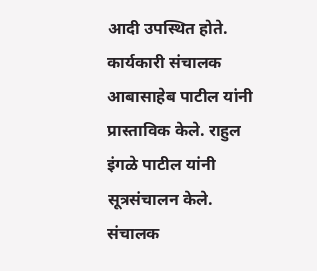आदी उपस्थित होते. कार्यकारी संचालक आबासाहेब पाटील यांनी प्रास्ताविक केले. राहुल इंगळे पाटील यांनी सूत्रसंचालन केले. संचालक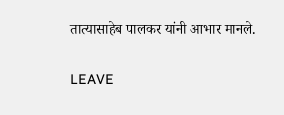तात्यासाहेब पालकर यांनी आभार मानले.

LEAVE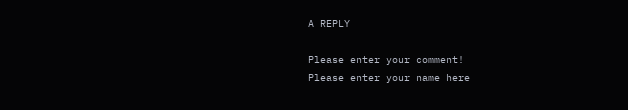A REPLY

Please enter your comment!
Please enter your name here